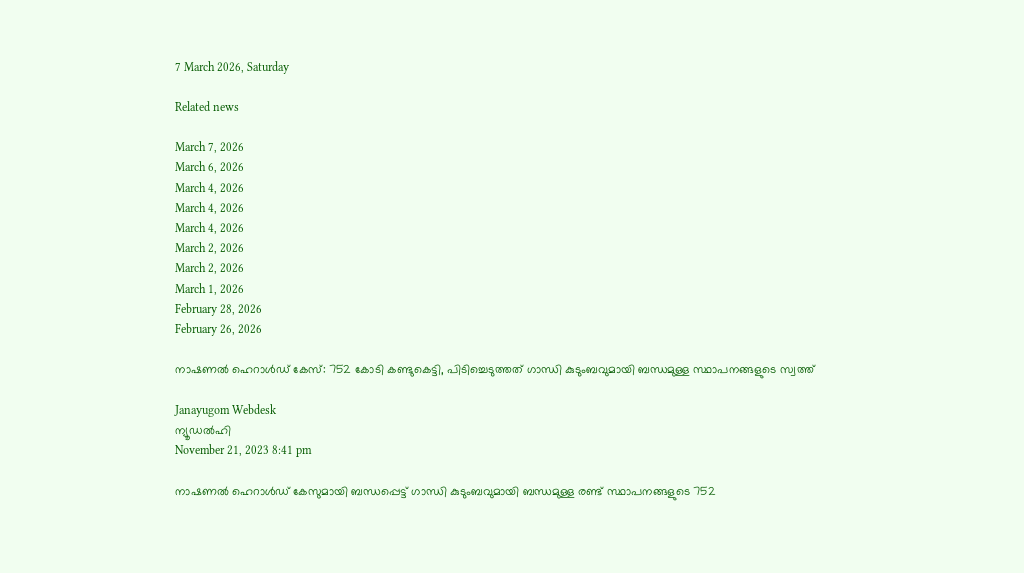7 March 2026, Saturday

Related news

March 7, 2026
March 6, 2026
March 4, 2026
March 4, 2026
March 4, 2026
March 2, 2026
March 2, 2026
March 1, 2026
February 28, 2026
February 26, 2026

നാഷണല്‍ ഹെറാള്‍ഡ് കേസ്: 752 കോടി കണ്ടുകെട്ടി, പിടിച്ചെടുത്തത് ഗാന്ധി കുടുംബവുമായി ബന്ധമുള്ള സ്ഥാപനങ്ങളുടെ സ്വത്ത്

Janayugom Webdesk
ന്യൂഡല്‍ഹി
November 21, 2023 8:41 pm

നാഷണല്‍ ഹെറാള്‍ഡ് കേസുമായി ബന്ധപ്പെട്ട് ഗാന്ധി കുടുംബവുമായി ബന്ധമുള്ള രണ്ട് സ്ഥാപനങ്ങളുടെ 752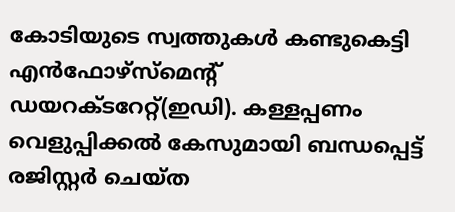കോടിയുടെ സ്വത്തുകള്‍ കണ്ടുകെട്ടി എന്‍ഫോഴ്സ്മെന്റ് ഡയറക്ടറേറ്റ്(ഇഡി). കള്ളപ്പണം വെളുപ്പിക്കല്‍ കേസുമായി ബന്ധപ്പെട്ട് രജിസ്റ്റര്‍ ചെയ്ത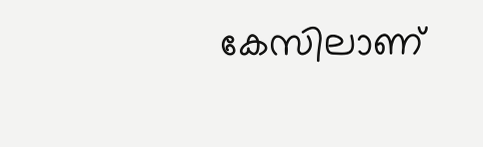കേസിലാണ്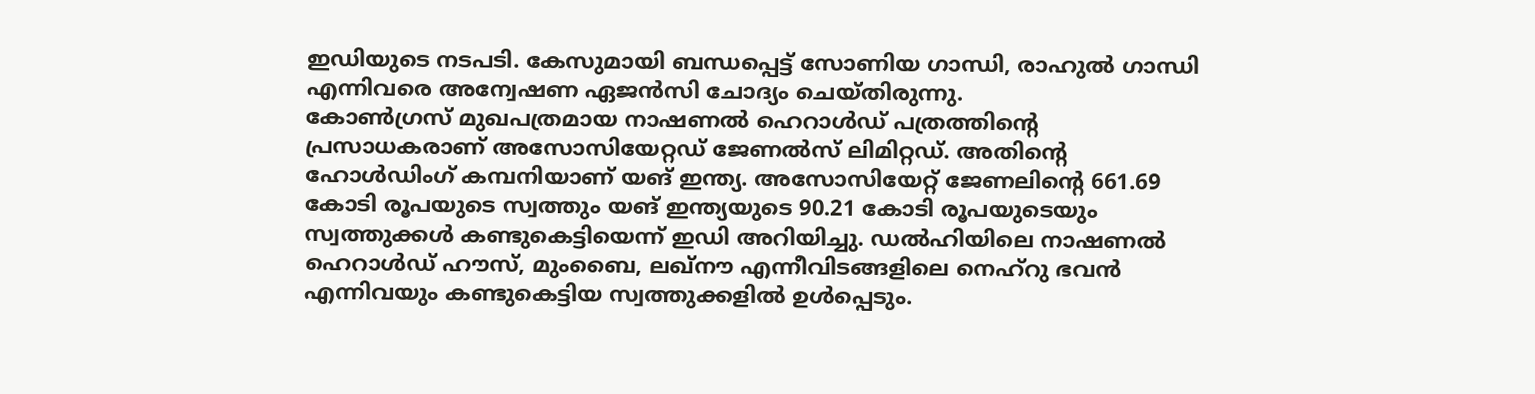ഇഡിയുടെ നടപടി. കേസുമായി ബന്ധപ്പെട്ട് സോണിയ ഗാന്ധി, രാഹുല്‍ ഗാന്ധി എന്നിവരെ അന്വേഷണ ഏജന്‍സി ചോദ്യം ചെയ്തിരുന്നു.
കോൺഗ്രസ് മുഖപത്രമായ നാഷണൽ ഹെറാൾഡ് പത്രത്തിന്റെ പ്രസാധകരാണ് അസോസിയേറ്റഡ് ജേണൽസ് ലിമിറ്റഡ്. അതിന്റെ ഹോൾഡിംഗ് കമ്പനിയാണ് യങ് ഇന്ത്യ. അസോസിയേറ്റ് ജേണലിന്റെ 661.69 കോടി രൂപയുടെ സ്വത്തും യങ് ഇന്ത്യയുടെ 90.21 കോടി രൂപയുടെയും സ്വത്തുക്കള്‍ കണ്ടുകെട്ടിയെന്ന് ഇഡി അറിയിച്ചു. ഡല്‍ഹിയിലെ നാഷണല്‍ ഹെറാള്‍ഡ് ഹൗസ്, മുംബൈ, ലഖ്നൗ എന്നീവിടങ്ങളിലെ നെഹ്റു ഭവന്‍ എന്നിവയും കണ്ടുകെട്ടിയ സ്വത്തുക്കളില്‍ ഉള്‍പ്പെടും.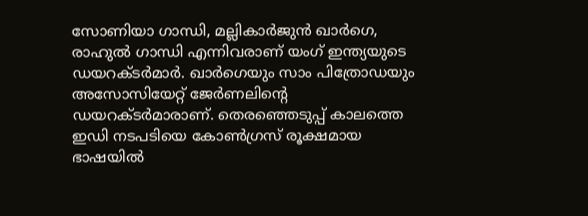സോണിയാ ഗാന്ധി, മല്ലികാർജുൻ ഖാർഗെ, രാഹുൽ ഗാന്ധി എന്നിവരാണ് യംഗ് ഇന്ത്യയുടെ ഡയറക്ടർമാർ. ഖാർഗെയും സാം പിത്രോഡയും അസോസിയേറ്റ് ജേർണലിന്റെ ഡയറക്ടർമാരാണ്. തെരഞ്ഞെടുപ്പ് കാലത്തെ ഇഡി നടപടിയെ കോണ്‍ഗ്രസ് രൂക്ഷമായ ഭാഷയില്‍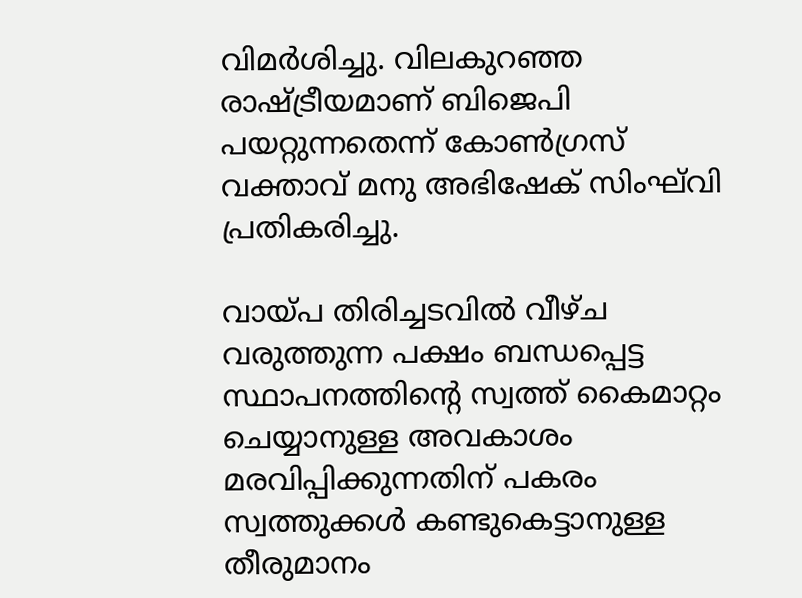വിമര്‍ശിച്ചു. വിലകുറഞ്ഞ രാഷ്ട്രീയമാണ് ബിജെപി പയറ്റുന്നതെന്ന് കോണ്‍ഗ്രസ് വക്താവ് മനു അഭിഷേക് സിംഘ്‌വി പ്രതികരിച്ചു.

വായ്പ തിരിച്ചടവില്‍ വീഴ്ച വരുത്തുന്ന പക്ഷം ബന്ധപ്പെട്ട സ്ഥാപനത്തിന്റെ സ്വത്ത് കൈമാറ്റം ചെയ്യാനുള്ള അവകാശം മരവിപ്പിക്കുന്നതിന് പകരം സ്വത്തുക്കള്‍ കണ്ടുകെട്ടാനുള്ള തീരുമാനം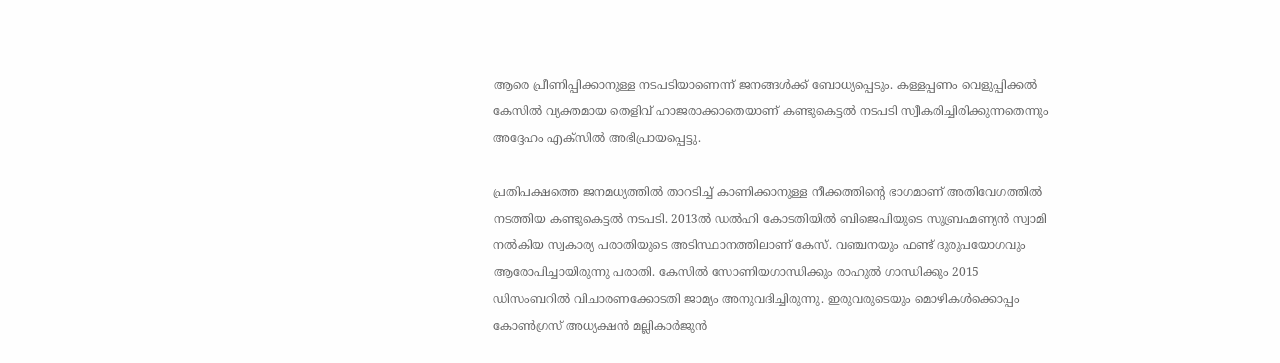ആരെ പ്രീണിപ്പിക്കാനുള്ള നടപടിയാണെന്ന് ജനങ്ങള്‍ക്ക് ബോധ്യപ്പെടും. കള്ളപ്പണം വെളുപ്പിക്കല്‍ കേസില്‍ വ്യക്തമായ തെളിവ് ഹാജരാക്കാതെയാണ് കണ്ടുകെട്ടല്‍ നടപടി സ്വീകരിച്ചിരിക്കുന്നതെന്നും അദ്ദേഹം എക്സില്‍ അഭിപ്രായപ്പെട്ടു.

പ്രതിപക്ഷത്തെ ജനമധ്യത്തില്‍ താറടിച്ച് കാണിക്കാനുള്ള നീക്കത്തിന്റെ ഭാഗമാണ് അതിവേഗത്തില്‍ നടത്തിയ കണ്ടുകെട്ടല്‍ നടപടി. 2013ൽ ഡൽഹി കോടതിയിൽ ബിജെപിയുടെ സുബ്രഹ്മണ്യൻ സ്വാമി നൽകിയ സ്വകാര്യ പരാതിയുടെ അടിസ്ഥാനത്തിലാണ് കേസ്. വഞ്ചനയും ഫണ്ട് ദുരുപയോഗവും ആരോപിച്ചായിരുന്നു പരാതി. കേസിൽ സോണിയഗാന്ധിക്കും രാഹുൽ ഗാന്ധിക്കും 2015 ഡിസംബറിൽ വിചാരണക്കോടതി ജാമ്യം അനുവദിച്ചിരുന്നു. ഇരുവരുടെയും മൊഴികൾക്കൊപ്പം കോൺഗ്രസ് അധ്യക്ഷൻ മല്ലികാർജുൻ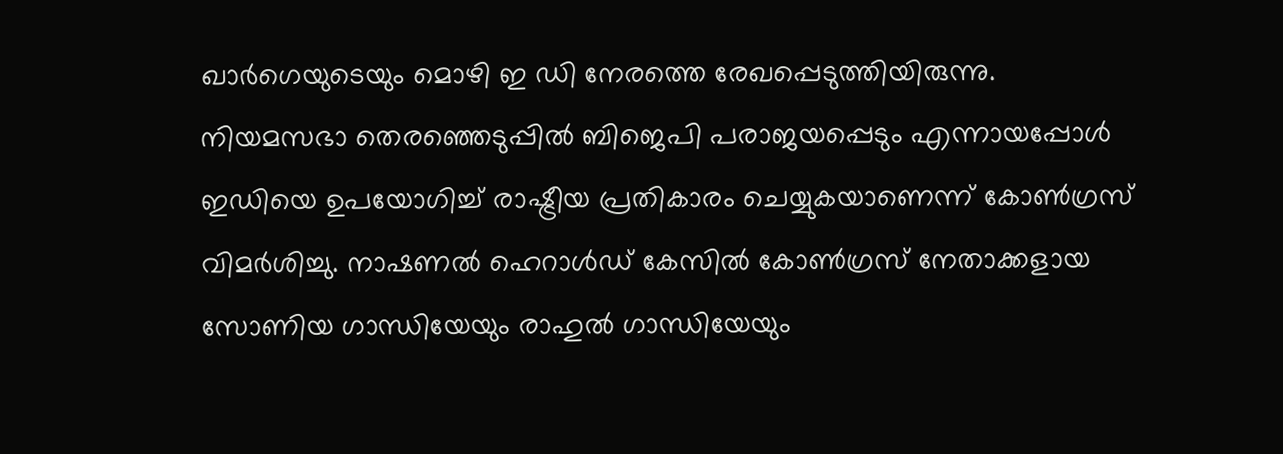ഖാർഗെയുടെയും മൊഴി ഇ ഡി നേരത്തെ രേഖപ്പെടുത്തിയിരുന്നു.
നിയമസഭാ തെരഞ്ഞെടുപ്പിൽ ബിജെപി പരാജയപ്പെടും എന്നായപ്പോൾ ഇഡിയെ ഉപയോഗിച്ച് രാഷ്ട്രീയ പ്രതികാരം ചെയ്യുകയാണെന്ന് കോൺഗ്രസ് വിമർശിച്ചു. നാഷണൽ ഹെറാൾഡ് കേസിൽ കോൺഗ്രസ് നേതാക്കളായ സോണിയ ഗാന്ധിയേയും രാഹുൽ ഗാന്ധിയേയും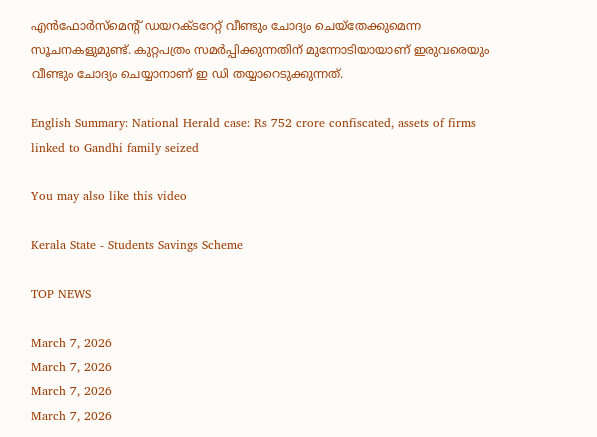എൻഫോർസ്മെന്റ് ഡയറക്ടറേറ്റ് വീണ്ടും ചോദ്യം ചെയ്തേക്കുമെന്ന സൂചനകളുമുണ്ട്. കുറ്റപത്രം സമർപ്പിക്കുന്നതിന് മുന്നോടിയായാണ് ഇരുവരെയും വീണ്ടും ചോദ്യം ചെയ്യാനാണ് ഇ ഡി തയ്യാറെടുക്കുന്നത്.

English Summary: National Herald case: Rs 752 crore confiscated, assets of firms linked to Gandhi family seized

You may also like this video

Kerala State - Students Savings Scheme

TOP NEWS

March 7, 2026
March 7, 2026
March 7, 2026
March 7, 2026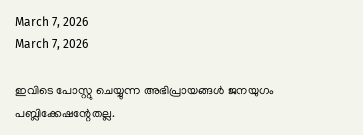March 7, 2026
March 7, 2026

ഇവിടെ പോസ്റ്റു ചെയ്യുന്ന അഭിപ്രായങ്ങള്‍ ജനയുഗം പബ്ലിക്കേഷന്റേതല്ല.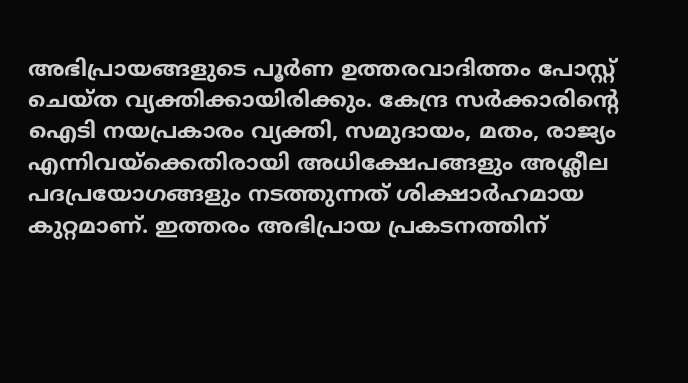അഭിപ്രായങ്ങളുടെ പൂര്‍ണ ഉത്തരവാദിത്തം പോസ്റ്റ് ചെയ്ത വ്യക്തിക്കായിരിക്കും. കേന്ദ്ര സര്‍ക്കാരിന്റെ ഐടി നയപ്രകാരം വ്യക്തി, സമുദായം, മതം, രാജ്യം എന്നിവയ്‌ക്കെതിരായി അധിക്ഷേപങ്ങളും അശ്ലീല പദപ്രയോഗങ്ങളും നടത്തുന്നത് ശിക്ഷാര്‍ഹമായ കുറ്റമാണ്. ഇത്തരം അഭിപ്രായ പ്രകടനത്തിന്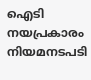ഐടി നയപ്രകാരം നിയമനടപടി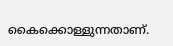കൈക്കൊള്ളുന്നതാണ്.